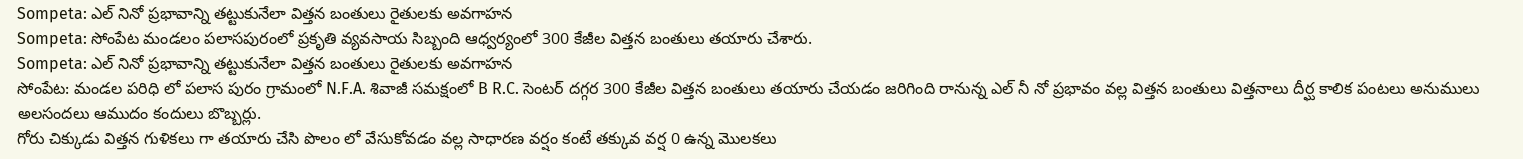Sompeta: ఎల్ నినో ప్రభావాన్ని తట్టుకునేలా విత్తన బంతులు రైతులకు అవగాహన
Sompeta: సోంపేట మండలం పలాసపురంలో ప్రకృతి వ్యవసాయ సిబ్బంది ఆధ్వర్యంలో 300 కేజీల విత్తన బంతులు తయారు చేశారు.
Sompeta: ఎల్ నినో ప్రభావాన్ని తట్టుకునేలా విత్తన బంతులు రైతులకు అవగాహన
సోంపేట: మండల పరిధి లో పలాస పురం గ్రామంలో N.F.A. శివాజీ సమక్షంలో B R.C. సెంటర్ దగ్గర 300 కేజీల విత్తన బంతులు తయారు చేయడం జరిగింది రానున్న ఎల్ నీ నో ప్రభావం వల్ల విత్తన బంతులు విత్తనాలు దీర్ఘ కాలిక పంటలు అనుములు అలసందలు ఆముదం కందులు బొబ్బర్లు.
గోరు చిక్కుడు విత్తన గుళికలు గా తయారు చేసి పొలం లో వేసుకోవడం వల్ల సాధారణ వర్షం కంటే తక్కువ వర్ష 0 ఉన్న మొలకలు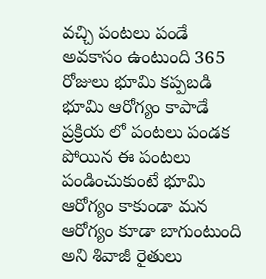వచ్చి పంటలు పండే అవకాసం ఉంటుంది 365 రోజులు భూమి కప్పబడి భూమి ఆరోగ్యం కాపాడే ప్రక్రియ లో పంటలు పండక పోయిన ఈ పంటలు పండించుకుంటే భూమి ఆరోగ్యం కాకుండా మన ఆరోగ్యం కూడా బాగుంటుంది అని శివాజీ రైతులు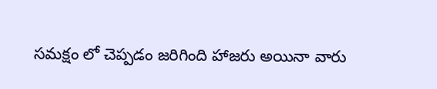సమక్షం లో చెప్పడం జరిగింది హాజరు అయినా వారు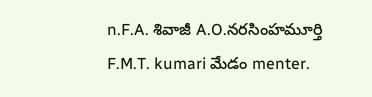n.F.A. శివాజీ A.O.నరసింహమూర్తి F.M.T. kumari మేడం menter.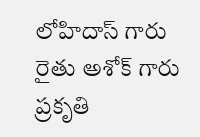లోహిదాస్ గారు రైతు అశోక్ గారు ప్రకృతి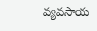వ్యవసాయ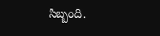సిబ్బంది.